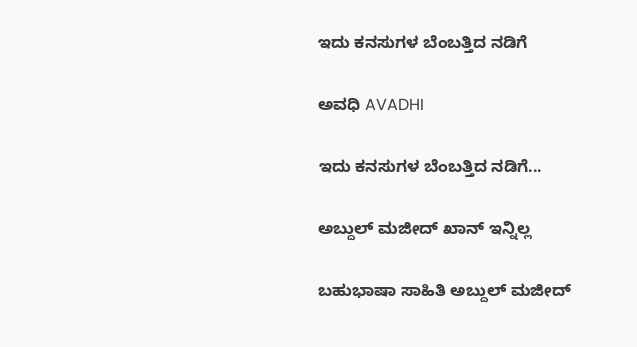ಇದು ಕನಸುಗಳ ಬೆಂಬತ್ತಿದ ನಡಿಗೆ‍

ಅವಧಿ AVADHI

ಇದು ಕನಸುಗಳ ಬೆಂಬತ್ತಿದ ನಡಿಗೆ...

ಅಬ್ದುಲ್ ಮಜೀದ್ ಖಾನ್ ಇನ್ನಿಲ್ಲ

ಬಹುಭಾಷಾ ಸಾಹಿತಿ ಅಬ್ದುಲ್ ಮಜೀದ್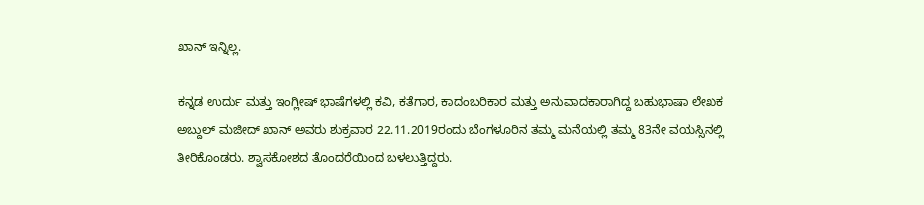ಖಾನ್ ಇನ್ನಿಲ್ಲ.

ಕನ್ನಡ ಉರ್ದು ಮತ್ತು ಇಂಗ್ಲೀಷ್ ಭಾಷೆಗಳಲ್ಲಿ ಕವಿ, ಕತೆಗಾರ, ಕಾದಂಬರಿಕಾರ ಮತ್ತು ಅನುವಾದಕಾರಾಗಿದ್ದ ಬಹುಭಾಷಾ ಲೇಖಕ ಅಬ್ದುಲ್ ಮಜೀದ್ ಖಾನ್ ಅವರು ಶುಕ್ರವಾರ 22.11.2019ರಂದು ಬೆಂಗಳೂರಿನ ತಮ್ಮ ಮನೆಯಲ್ಲಿ ತಮ್ಮ 83ನೇ ವಯಸ್ಸಿನಲ್ಲಿ ತೀರಿಕೊಂಡರು. ಶ್ವಾಸಕೋಶದ ತೊಂದರೆಯಿಂದ ಬಳಲುತ್ತಿದ್ದರು.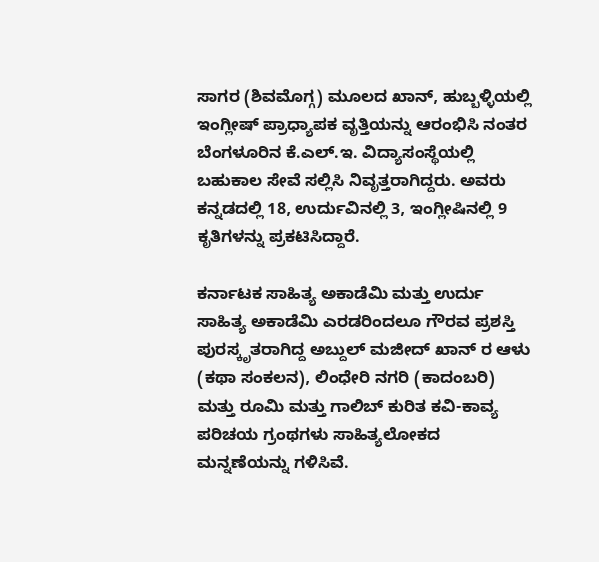ಸಾಗರ (ಶಿವಮೊಗ್ಗ) ಮೂಲದ ಖಾನ್, ಹುಬ್ಬಳ್ಳಿಯಲ್ಲಿ ಇಂಗ್ಲೀಷ್ ಪ್ರಾಧ್ಯಾಪಕ ವೃತ್ತಿಯನ್ನು ಆರಂಭಿಸಿ ನಂತರ ಬೆಂಗಳೂರಿನ ಕೆ.ಎಲ್.ಇ. ವಿದ್ಯಾಸಂಸ್ಥೆಯಲ್ಲಿ ಬಹುಕಾಲ ಸೇವೆ ಸಲ್ಲಿಸಿ ನಿವೃತ್ತರಾಗಿದ್ದರು. ಅವರು ಕನ್ನಡದಲ್ಲಿ 18, ಉರ್ದುವಿನಲ್ಲಿ 3, ಇಂಗ್ಲೀಷಿನಲ್ಲಿ 9 ಕೃತಿಗಳನ್ನು ಪ್ರಕಟಿಸಿದ್ದಾರೆ.

ಕರ್ನಾಟಕ ಸಾಹಿತ್ಯ ಅಕಾಡೆಮಿ ಮತ್ತು ಉರ್ದು ಸಾಹಿತ್ಯ ಅಕಾಡೆಮಿ ಎರಡರಿಂದಲೂ ಗೌರವ ಪ್ರಶಸ್ತಿ ಪುರಸ್ಕೃತರಾಗಿದ್ದ ಅಬ್ದುಲ್ ಮಜೀದ್ ಖಾನ್ ರ ಆಳು (ಕಥಾ ಸಂಕಲನ), ಲಿಂಧೇರಿ ನಗರಿ (ಕಾದಂಬರಿ) ಮತ್ತು ರೂಮಿ ಮತ್ತು ಗಾಲಿಬ್ ಕುರಿತ ಕವಿ-ಕಾವ್ಯ ಪರಿಚಯ ಗ್ರಂಥಗಳು ಸಾಹಿತ್ಯಲೋಕದ ಮನ್ನಣೆಯನ್ನು ಗಳಿಸಿವೆ.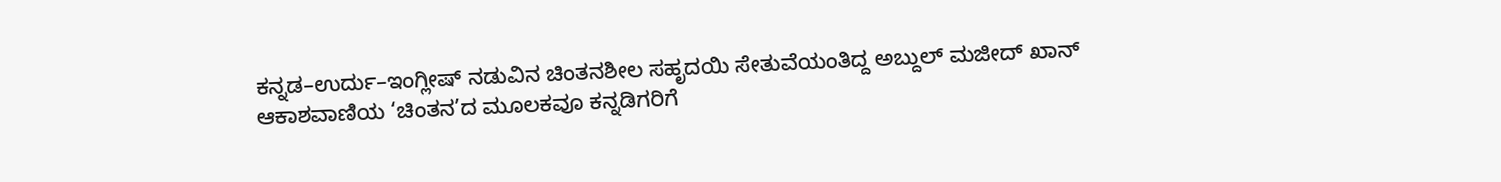ಕನ್ನಡ–ಉರ್ದು–ಇಂಗ್ಲೀಷ್ ನಡುವಿನ ಚಿಂತನಶೀಲ ಸಹೃದಯಿ ಸೇತುವೆಯಂತಿದ್ದ ಅಬ್ದುಲ್ ಮಜೀದ್ ಖಾನ್ ಆಕಾಶವಾಣಿಯ ‘ಚಿಂತನ’ದ ಮೂಲಕವೂ ಕನ್ನಡಿಗರಿಗೆ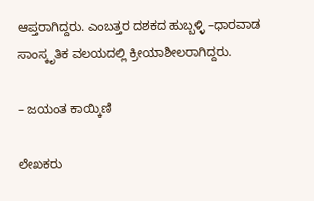ಆಪ್ತರಾಗಿದ್ದರು. ಎಂಬತ್ತರ ದಶಕದ ಹುಬ್ಬಳ್ಳಿ –ಧಾರವಾಡ ಸಾಂಸ್ಕೃತಿಕ ವಲಯದಲ್ಲಿ ಕ್ರೀಯಾಶೀಲರಾಗಿದ್ದರು.

– ಜಯಂತ ಕಾಯ್ಕಿಣಿ

ಲೇಖಕರು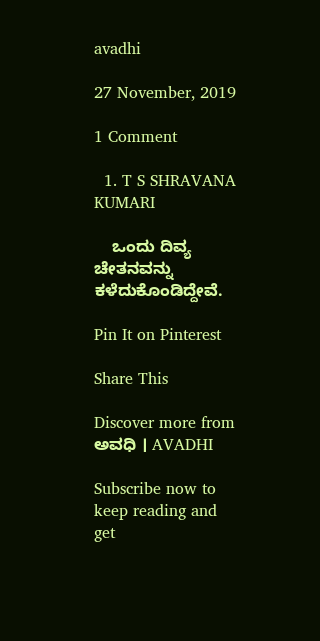avadhi

27 November, 2019

1 Comment

  1. T S SHRAVANA KUMARI

    ಒಂದು ದಿವ್ಯ ಚೇತನವನ್ನು ಕಳೆದುಕೊಂಡಿದ್ದೇವೆ.

Pin It on Pinterest

Share This

Discover more from ಅವಧಿ । AVADHI

Subscribe now to keep reading and get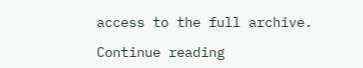access to the full archive.

Continue reading